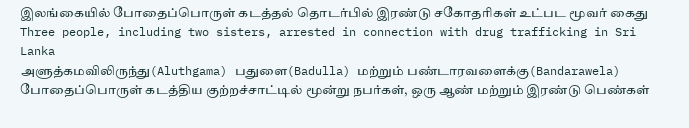இலங்கையில் போதைப்பொருள் கடத்தல் தொடர்பில் இரண்டு சகோதரிகள் உட்பட மூவர் கைது
Three people, including two sisters, arrested in connection with drug trafficking in Sri Lanka
அளுத்கமவிலிருந்து(Aluthgama) பதுளை(Badulla) மற்றும் பண்டாரவளைக்கு(Bandarawela) போதைப்பொருள் கடத்திய குற்றச்சாட்டில் மூன்று நபர்கள், ஒரு ஆண் மற்றும் இரண்டு பெண்கள்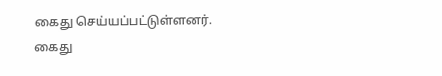கைது செய்யப்பட்டுள்ளனர்.
கைது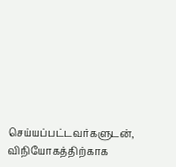செய்யப்பட்டவர்களுடன், விநியோகத்திற்காக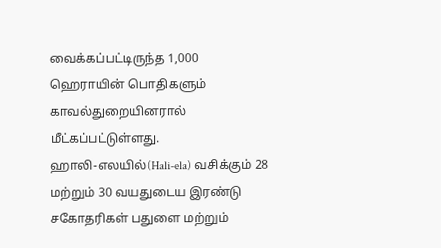வைக்கப்பட்டிருந்த 1,000 ஹெராயின் பொதிகளும் காவல்துறையினரால் மீட்கப்பட்டுள்ளது.
ஹாலி-எலயில்(Hali-ela) வசிக்கும் 28 மற்றும் 30 வயதுடைய இரண்டு சகோதரிகள் பதுளை மற்றும்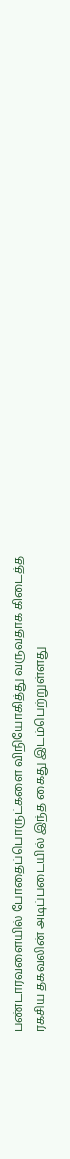பண்டாரவளையில் போதைப்பொருட்களை விநியோகித்து வருவதாக கிடைத்த ரகசிய தகவலின் அடிப்படையில் இந்த கைது இடம்பெற்றுள்ளது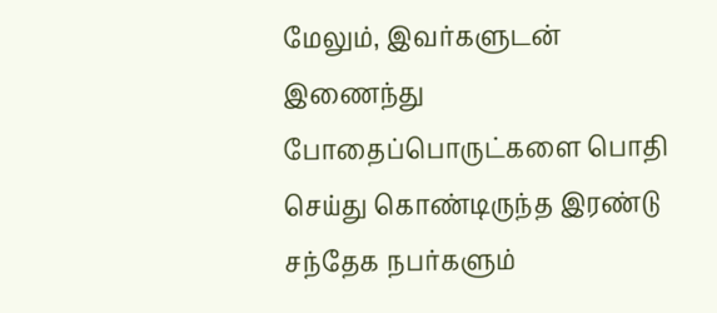மேலும், இவர்களுடன் இணைந்து போதைப்பொருட்களை பொதி செய்து கொண்டிருந்த இரண்டு சந்தேக நபர்களும்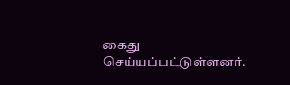கைது செய்யப்பட்டுள்ளனர்.